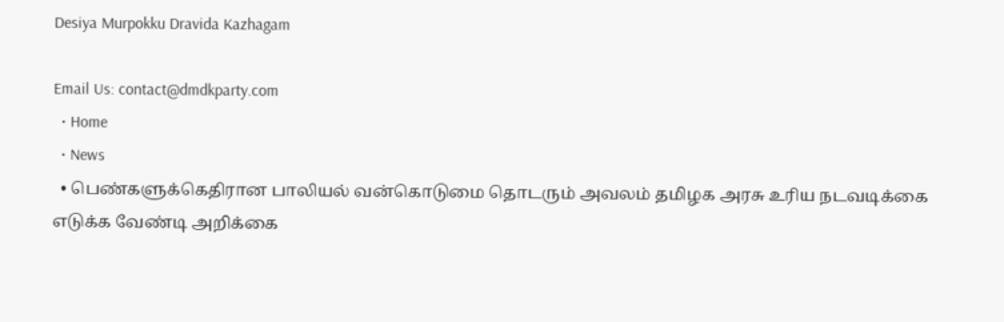Desiya Murpokku Dravida Kazhagam

Email Us: contact@dmdkparty.com
  • Home
  • News
  • பெண்களுக்கெதிரான பாலியல் வன்கொடுமை தொடரும் அவலம் தமிழக அரசு உரிய நடவடிக்கை எடுக்க வேண்டி அறிக்கை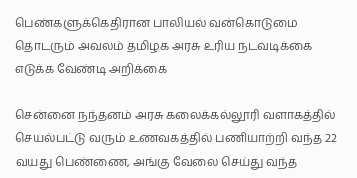பெண்களுக்கெதிரான பாலியல் வன்கொடுமை தொடரும் அவலம் தமிழக அரசு உரிய நடவடிக்கை எடுக்க வேண்டி அறிக்கை

சென்னை நந்தனம் அரசு கலைக்கல்லூரி வளாகத்தில் செயல்பட்டு வரும் உணவகத்தில் பணியாற்றி வந்த 22 வயது பெண்ணை, அங்கு வேலை செய்து வந்த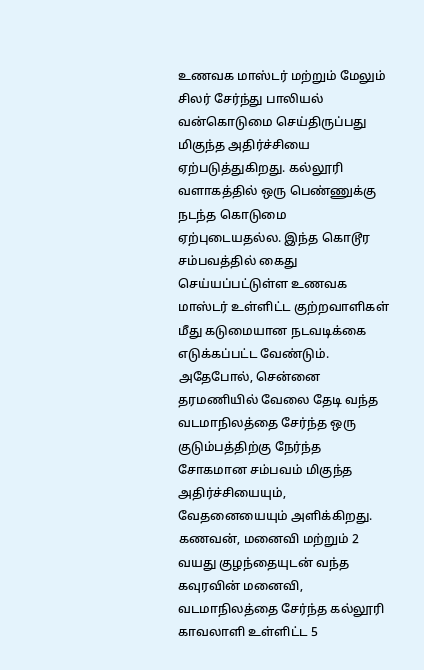உணவக மாஸ்டர் மற்றும் மேலும் சிலர் சேர்ந்து பாலியல் வன்கொடுமை செய்திருப்பது மிகுந்த அதிர்ச்சியை ஏற்படுத்துகிறது. கல்லூரி வளாகத்தில் ஒரு பெண்ணுக்கு நடந்த கொடுமை ஏற்புடையதல்ல. இந்த கொடூர சம்பவத்தில் கைது செய்யப்பட்டுள்ள உணவக மாஸ்டர் உள்ளிட்ட குற்றவாளிகள் மீது கடுமையான நடவடிக்கை எடுக்கப்பட்ட வேண்டும். அதேபோல், சென்னை தரமணியில் வேலை தேடி வந்த வடமாநிலத்தை சேர்ந்த ஒரு குடும்பத்திற்கு நேர்ந்த சோகமான சம்பவம் மிகுந்த அதிர்ச்சியையும், வேதனையையும் அளிக்கிறது. கணவன், மனைவி மற்றும் 2 வயது குழந்தையுடன் வந்த கவுரவின் மனைவி, வடமாநிலத்தை சேர்ந்த கல்லூரி காவலாளி உள்ளிட்ட 5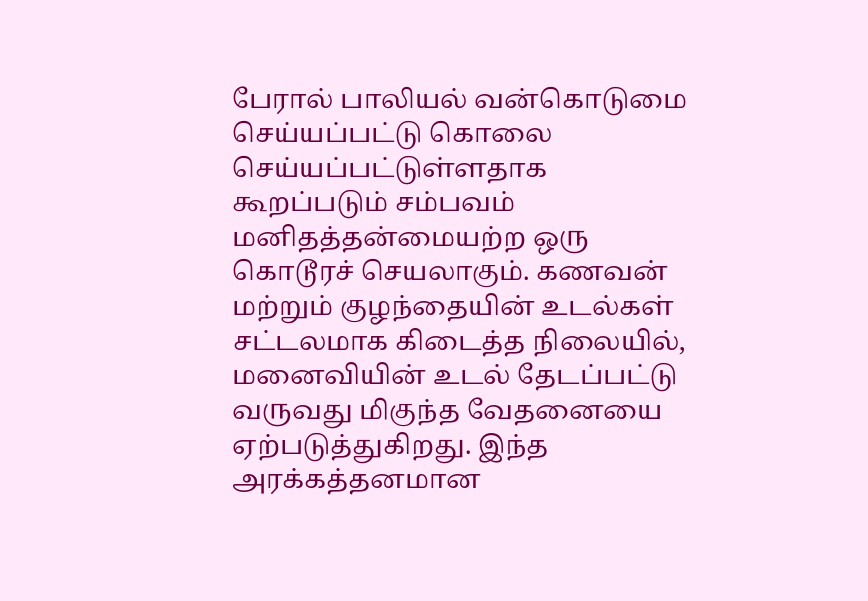பேரால் பாலியல் வன்கொடுமை செய்யப்பட்டு கொலை செய்யப்பட்டுள்ளதாக கூறப்படும் சம்பவம் மனிதத்தன்மையற்ற ஒரு கொடூரச் செயலாகும். கணவன் மற்றும் குழந்தையின் உடல்கள் சட்டலமாக கிடைத்த நிலையில், மனைவியின் உடல் தேடப்பட்டு வருவது மிகுந்த வேதனையை ஏற்படுத்துகிறது. இந்த அரக்கத்தனமான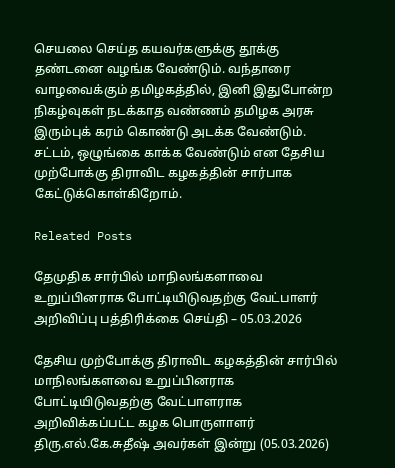செயலை செய்த கயவர்களுக்கு தூக்கு தண்டனை வழங்க வேண்டும். வந்தாரை வாழவைக்கும் தமிழகத்தில், இனி இதுபோன்ற நிகழ்வுகள் நடக்காத வண்ணம் தமிழக அரசு இரும்புக் கரம் கொண்டு அடக்க வேண்டும். சட்டம், ஒழுங்கை காக்க வேண்டும் என தேசிய முற்போக்கு திராவிட கழகத்தின் சார்பாக கேட்டுக்கொள்கிறோம்.

Releated Posts

தேமுதிக சார்பில் மாநிலங்களாவை உறுப்பினராக போட்டியிடுவதற்கு வேட்பாளர் அறிவிப்பு பத்திரிக்கை செய்தி – 05.03.2026

தேசிய முற்போக்கு திராவிட கழகத்தின் சார்பில் மாநிலங்களவை உறுப்பினராக போட்டியிடுவதற்கு வேட்பாளராக அறிவிக்கப்பட்ட கழக பொருளாளர் திரு.எல்.கே.சுதீஷ் அவர்கள் இன்று (05.03.2026)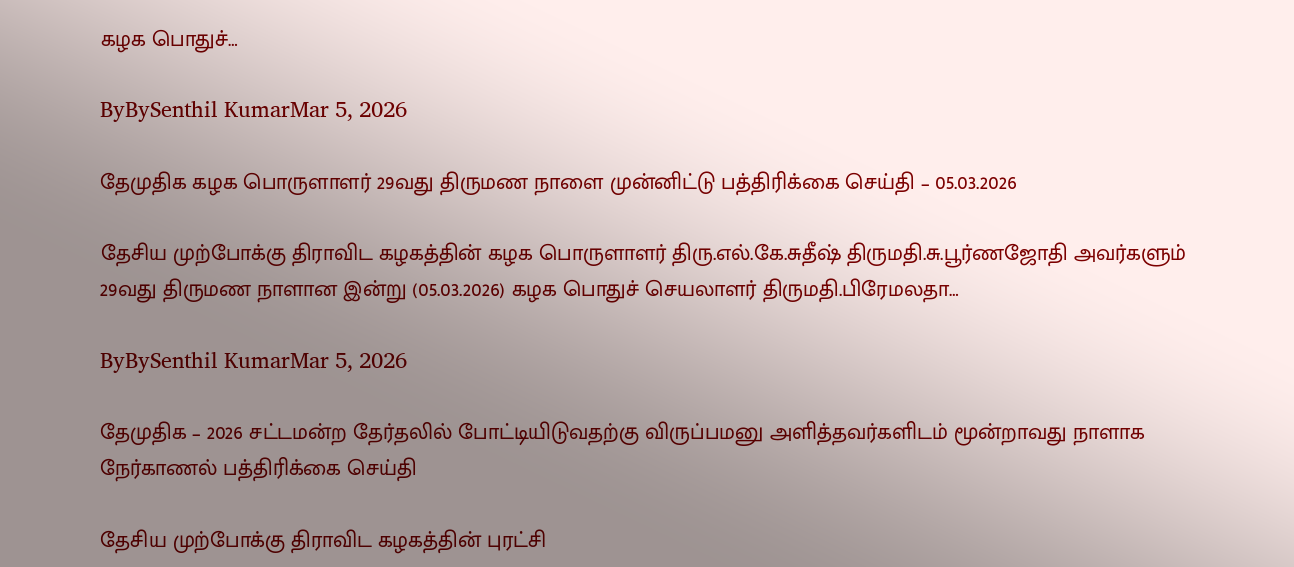கழக பொதுச்…

ByBySenthil KumarMar 5, 2026

தேமுதிக கழக பொருளாளர் 29வது திருமண நாளை முன்னிட்டு பத்திரிக்கை செய்தி – 05.03.2026

தேசிய முற்போக்கு திராவிட கழகத்தின் கழக பொருளாளர் திரு.எல்.கே.சுதீஷ் திருமதி.சு.பூர்ணஜோதி அவர்களும் 29வது திருமண நாளான இன்று (05.03.2026) கழக பொதுச் செயலாளர் திருமதி.பிரேமலதா…

ByBySenthil KumarMar 5, 2026

தேமுதிக – 2026 சட்டமன்ற தேர்தலில் போட்டியிடுவதற்கு விருப்பமனு அளித்தவர்களிடம் மூன்றாவது நாளாக நேர்காணல் பத்திரிக்கை செய்தி

தேசிய முற்போக்கு திராவிட கழகத்தின் புரட்சி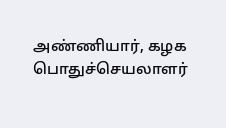அண்ணியார், கழக பொதுச்செயலாளர்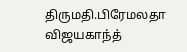திருமதி.பிரேமலதா விஜயகாந்த்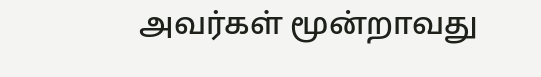அவர்கள் மூன்றாவது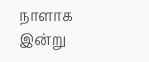நாளாக இன்று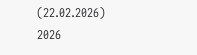(22.02.2026) 2026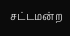சட்டமன்ற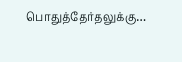பொதுத்தேர்தலுக்கு…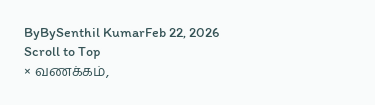ByBySenthil KumarFeb 22, 2026
Scroll to Top
× வணக்கம்,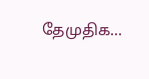தேமுதிக...